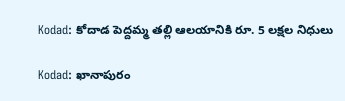Kodad: కోదాడ పెద్దమ్మ తల్లి ఆలయానికి రూ. 5 లక్షల నిధులు

Kodad: ఖానాపురం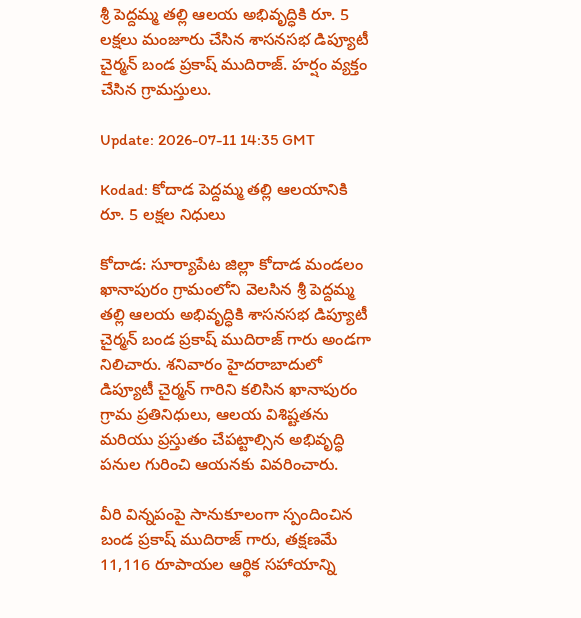శ్రీ పెద్దమ్మ తల్లి ఆలయ అభివృద్ధికి రూ. 5 లక్షలు మంజూరు చేసిన శాసనసభ డిప్యూటీ చైర్మన్ బండ ప్రకాష్ ముదిరాజ్. హర్షం వ్యక్తం చేసిన గ్రామస్తులు.

Update: 2026-07-11 14:35 GMT

Kodad: కోదాడ పెద్దమ్మ తల్లి ఆలయానికి రూ. 5 లక్షల నిధులు

కోదాడ: సూర్యాపేట జిల్లా కోదాడ మండలం ఖానాపురం గ్రామంలోని వెలసిన శ్రీ పెద్దమ్మ తల్లి ఆలయ అభివృద్ధికి శాసనసభ డిప్యూటీ చైర్మన్ బండ ప్రకాష్ ముదిరాజ్ గారు అండగా నిలిచారు. శనివారం హైదరాబాదులో డిప్యూటీ చైర్మన్ గారిని కలిసిన ఖానాపురం గ్రామ ప్రతినిధులు, ఆలయ విశిష్టతను మరియు ప్రస్తుతం చేపట్టాల్సిన అభివృద్ధి పనుల గురించి ఆయనకు వివరించారు.

వీరి విన్నపంపై సానుకూలంగా స్పందించిన బండ ప్రకాష్ ముదిరాజ్ గారు, తక్షణమే 11,116 రూపాయల ఆర్థిక సహాయాన్ని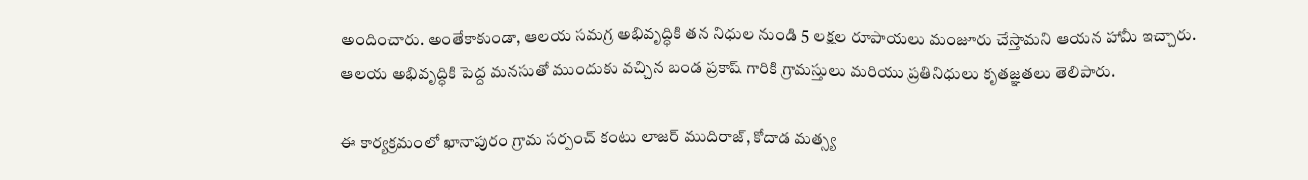అందించారు. అంతేకాకుండా, ఆలయ సమగ్ర అభివృద్ధికి తన నిధుల నుండి 5 లక్షల రూపాయలు మంజూరు చేస్తామని ఆయన హామీ ఇచ్చారు. ఆలయ అభివృద్ధికి పెద్ద మనసుతో ముందుకు వచ్చిన బండ ప్రకాష్ గారికి గ్రామస్తులు మరియు ప్రతినిధులు కృతజ్ఞతలు తెలిపారు.

ఈ కార్యక్రమంలో ఖానాపురం గ్రామ సర్పంచ్ కంటు లాజర్ ముదిరాజ్, కోదాడ మత్స్య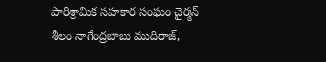పారిశ్రామిక సహకార సంఘం చైర్మన్ శీలం నాగేంద్రబాబు ముదిరాజ్,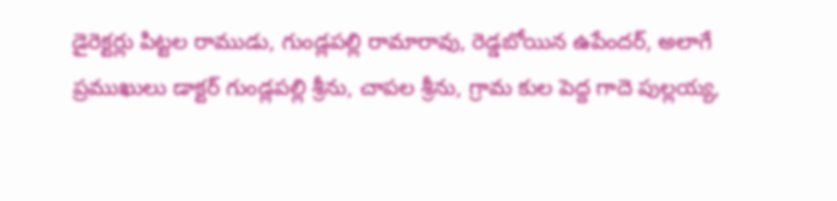డైరెక్టర్లు పిట్టల రాముడు, గుండ్లపల్లి రామారావు, రెడ్డబోయిన ఉపేందర్, అలాగే ప్రముఖులు డాక్టర్ గుండ్లపల్లి శ్రీను, చాపల శ్రీను, గ్రామ కుల పెద్ద గాదె పుల్లయ్య,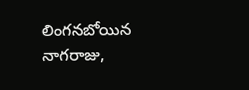లింగనబోయిన నాగరాజు,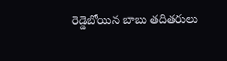రెడ్డెబోయిన బాబు తదితరులు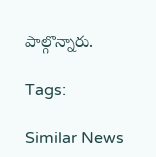పాల్గొన్నారు.

Tags:

Similar News